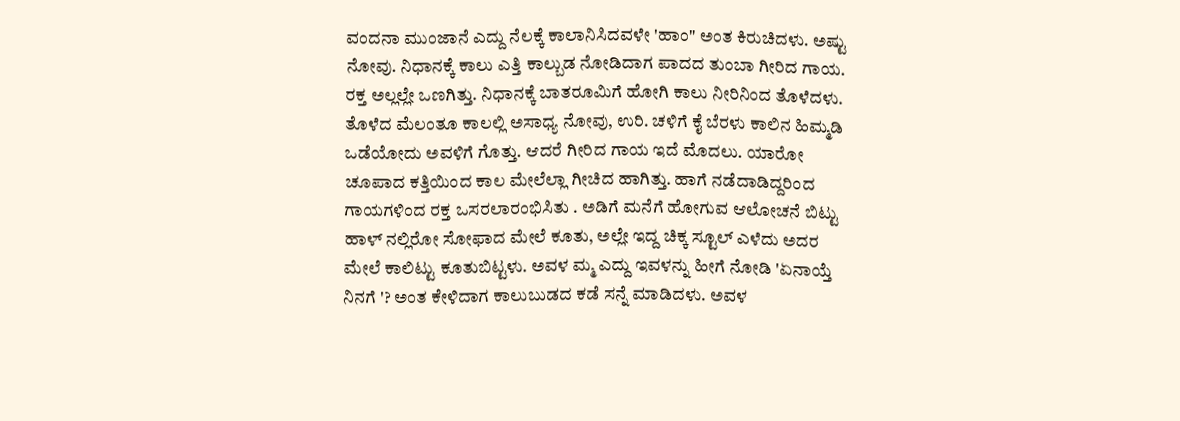ವಂದನಾ ಮುಂಜಾನೆ ಎದ್ದು ನೆಲಕ್ಕೆ ಕಾಲಾನಿಸಿದವಳೇ 'ಹಾಂ" ಅಂತ ಕಿರುಚಿದಳು. ಅಷ್ಟು ನೋವು. ನಿಧಾನಕ್ಕೆ ಕಾಲು ಎತ್ತಿ ಕಾಲ್ಬುಡ ನೋಡಿದಾಗ ಪಾದದ ತುಂಬಾ ಗೀರಿದ ಗಾಯ. ರಕ್ತ ಅಲ್ಲಲ್ಲೇ ಒಣಗಿತ್ತು. ನಿಧಾನಕ್ಕೆ ಬಾತರೂಮಿಗೆ ಹೋಗಿ ಕಾಲು ನೀರಿನಿಂದ ತೊಳೆದಳು. ತೊಳೆದ ಮೆಲಂತೂ ಕಾಲಲ್ಲಿ ಅಸಾಧ್ಯ ನೋವು, ಉರಿ. ಚಳಿಗೆ ಕೈ ಬೆರಳು ಕಾಲಿನ ಹಿಮ್ಮಡಿ ಒಡೆಯೋದು ಅವಳಿಗೆ ಗೊತ್ತು. ಆದರೆ ಗೀರಿದ ಗಾಯ ಇದೆ ಮೊದಲು. ಯಾರೋ ಚೂಪಾದ ಕತ್ತಿಯಿಂದ ಕಾಲ ಮೇಲೆಲ್ಲಾ ಗೀಚಿದ ಹಾಗಿತ್ತು. ಹಾಗೆ ನಡೆದಾಡಿದ್ದರಿಂದ ಗಾಯಗಳಿಂದ ರಕ್ತ ಒಸರಲಾರಂಭಿಸಿತು . ಅಡಿಗೆ ಮನೆಗೆ ಹೋಗುವ ಆಲೋಚನೆ ಬಿಟ್ಟು ಹಾಳ್ ನಲ್ಲಿರೋ ಸೋಫಾದ ಮೇಲೆ ಕೂತು, ಅಲ್ಲೇ ಇದ್ದ ಚಿಕ್ಕ ಸ್ಟೂಲ್ ಎಳೆದು ಅದರ ಮೇಲೆ ಕಾಲಿಟ್ಟು ಕೂತುಬಿಟ್ಟಳು. ಅವಳ ಮ್ಮ ಎದ್ದು ಇವಳನ್ನು ಹೀಗೆ ನೋಡಿ 'ಏನಾಯ್ತೆ ನಿನಗೆ '? ಅಂತ ಕೇಳಿದಾಗ ಕಾಲುಬುಡದ ಕಡೆ ಸನ್ನೆ ಮಾಡಿದಳು. ಅವಳ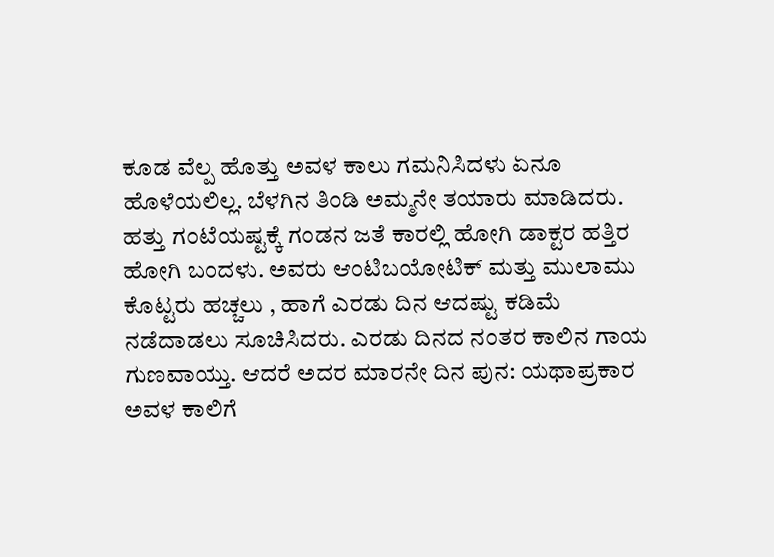ಕೂಡ ವೆಲ್ಪ ಹೊತ್ತು ಅವಳ ಕಾಲು ಗಮನಿಸಿದಳು ಏನೂ ಹೊಳೆಯಲಿಲ್ಲ. ಬೆಳಗಿನ ತಿಂಡಿ ಅಮ್ಮನೇ ತಯಾರು ಮಾಡಿದರು.
ಹತ್ತು ಗಂಟೆಯಷ್ಟಕ್ಕೆ ಗಂಡನ ಜತೆ ಕಾರಲ್ಲಿ ಹೋಗಿ ಡಾಕ್ಟರ ಹತ್ತಿರ ಹೋಗಿ ಬಂದಳು. ಅವರು ಆಂಟಿಬಯೋಟಿಕ್ ಮತ್ತು ಮುಲಾಮು ಕೊಟ್ಟರು ಹಚ್ಚಲು , ಹಾಗೆ ಎರಡು ದಿನ ಆದಷ್ಟು ಕಡಿಮೆ ನಡೆದಾಡಲು ಸೂಚಿಸಿದರು. ಎರಡು ದಿನದ ನಂತರ ಕಾಲಿನ ಗಾಯ ಗುಣವಾಯ್ತು. ಆದರೆ ಅದರ ಮಾರನೇ ದಿನ ಪುನ: ಯಥಾಪ್ರಕಾರ ಅವಳ ಕಾಲಿಗೆ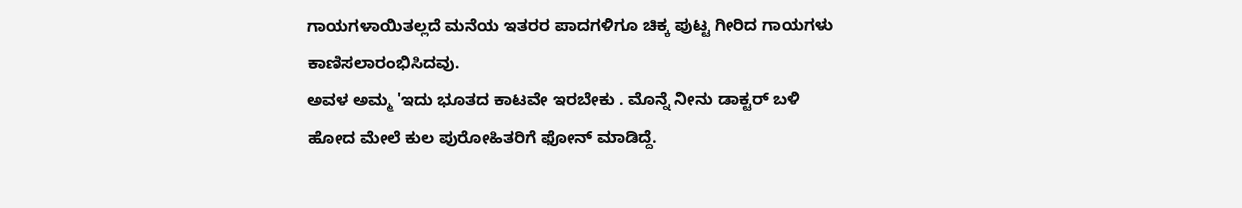ಗಾಯಗಳಾಯಿತಲ್ಲದೆ ಮನೆಯ ಇತರರ ಪಾದಗಳಿಗೂ ಚಿಕ್ಕ ಪುಟ್ಟ ಗೀರಿದ ಗಾಯಗಳು ಕಾಣಿಸಲಾರಂಭಿಸಿದವು.
ಅವಳ ಅಮ್ಮ 'ಇದು ಭೂತದ ಕಾಟವೇ ಇರಬೇಕು . ಮೊನ್ನೆ ನೀನು ಡಾಕ್ಟರ್ ಬಳಿ ಹೋದ ಮೇಲೆ ಕುಲ ಪುರೋಹಿತರಿಗೆ ಫೋನ್ ಮಾಡಿದ್ದೆ.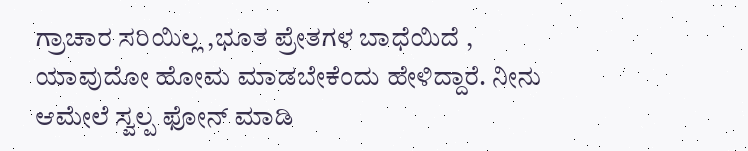ಗ್ರಾಚಾರ ಸರಿಯಿಲ್ಲ ,ಭೂತ ಪ್ರೇತಗಳ ಬಾಧೆಯಿದೆ , ಯಾವುದೋ ಹೋಮ ಮಾಡಬೇಕೆಂದು ಹೇಳಿದ್ದಾರೆ. ನೀನು ಆಮೇಲೆ ಸ್ವಲ್ಪ ಫೋನ್ ಮಾಡಿ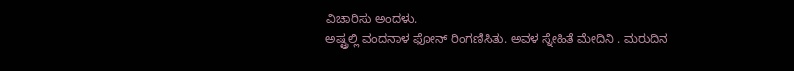ವಿಚಾರಿಸು ಅಂದಳು.
ಅಷ್ಟ್ರಲ್ಲಿ ವಂದನಾಳ ಫೋನ್ ರಿಂಗಣಿಸಿತು. ಅವಳ ಸ್ನೇಹಿತೆ ಮೇದಿನಿ . ಮರುದಿನ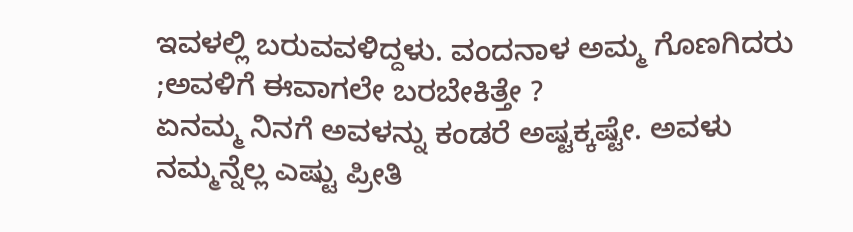ಇವಳಲ್ಲಿ ಬರುವವಳಿದ್ದಳು. ವಂದನಾಳ ಅಮ್ಮ ಗೊಣಗಿದರು ;ಅವಳಿಗೆ ಈವಾಗಲೇ ಬರಬೇಕಿತ್ತೇ ?
ಏನಮ್ಮ ನಿನಗೆ ಅವಳನ್ನು ಕಂಡರೆ ಅಷ್ಟಕ್ಕಷ್ಟೇ. ಅವಳು ನಮ್ಮನ್ನೆಲ್ಲ ಎಷ್ಟು ಪ್ರೀತಿ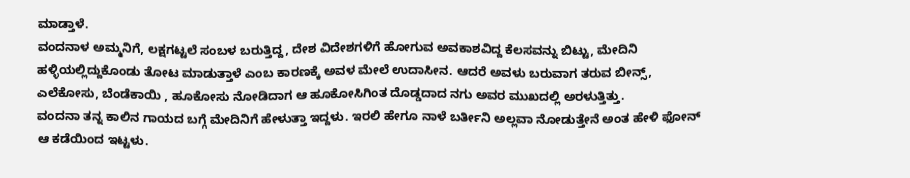ಮಾಡ್ತಾಳೆ.
ವಂದನಾಳ ಅಮ್ಮನಿಗೆ, ಲಕ್ಷಗಟ್ಟಲೆ ಸಂಬಳ ಬರುತ್ತಿದ್ದ, ದೇಶ ವಿದೇಶಗಳಿಗೆ ಹೋಗುವ ಅವಕಾಶವಿದ್ದ ಕೆಲಸವನ್ನು ಬಿಟ್ಟು, ಮೇದಿನಿ ಹಳ್ಳಿಯಲ್ಲಿದ್ದುಕೊಂಡು ತೋಟ ಮಾಡುತ್ತಾಳೆ ಎಂಬ ಕಾರಣಕ್ಕೆ ಅವಳ ಮೇಲೆ ಉದಾಸೀನ. ಆದರೆ ಅವಳು ಬರುವಾಗ ತರುವ ಬೀನ್ಸ್, ಎಲೆಕೋಸು, ಬೆಂಡೆಕಾಯಿ , ಹೂಕೋಸು ನೋಡಿದಾಗ ಆ ಹೂಕೋಸಿಗಿಂತ ದೊಡ್ಡದಾದ ನಗು ಅವರ ಮುಖದಲ್ಲಿ ಅರಳುತ್ತಿತ್ತು.
ವಂದನಾ ತನ್ನ ಕಾಲಿನ ಗಾಯದ ಬಗ್ಗೆ ಮೇದಿನಿಗೆ ಹೇಳುತ್ತಾ ಇದ್ದಳು. ಇರಲಿ ಹೇಗೂ ನಾಳೆ ಬರ್ತೀನಿ ಅಲ್ಲವಾ ನೋಡುತ್ತೇನೆ ಅಂತ ಹೇಳಿ ಫೋನ್ ಆ ಕಡೆಯಿಂದ ಇಟ್ಟಳು.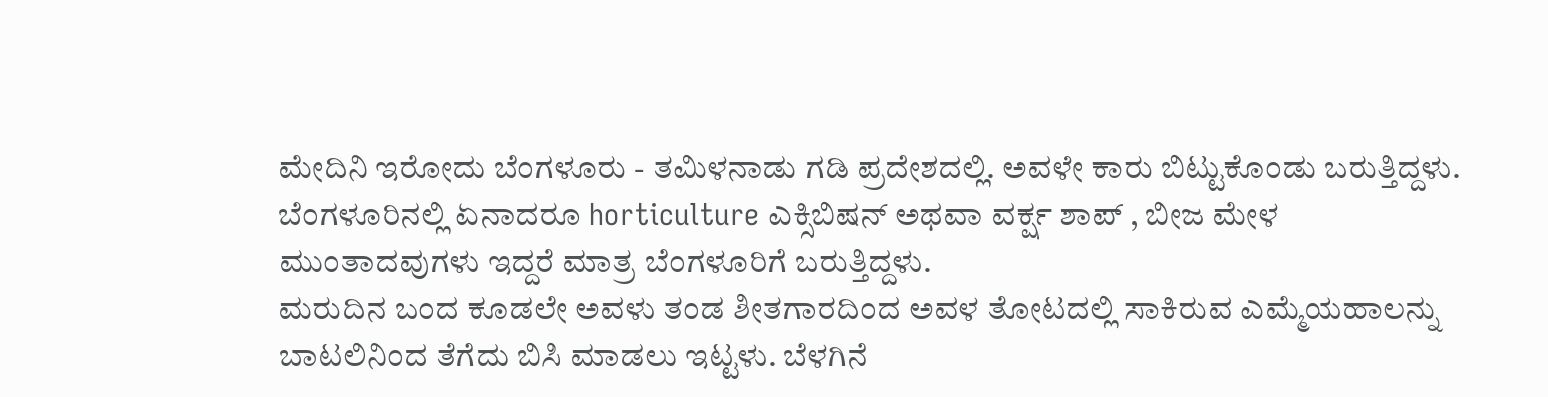ಮೇದಿನಿ ಇರೋದು ಬೆಂಗಳೂರು - ತಮಿಳನಾಡು ಗಡಿ ಪ್ರದೇಶದಲ್ಲಿ. ಅವಳೇ ಕಾರು ಬಿಟ್ಟುಕೊಂಡು ಬರುತ್ತಿದ್ದಳು. ಬೆಂಗಳೂರಿನಲ್ಲಿ ಏನಾದರೂ horticulture ಎಕ್ಸಿಬಿಷನ್ ಅಥವಾ ವರ್ಕ್ಷ ಶಾಪ್ , ಬೀಜ ಮೇಳ ಮುಂತಾದವುಗಳು ಇದ್ದರೆ ಮಾತ್ರ ಬೆಂಗಳೂರಿಗೆ ಬರುತ್ತಿದ್ದಳು.
ಮರುದಿನ ಬಂದ ಕೂಡಲೇ ಅವಳು ತಂಡ ಶೀತಗಾರದಿಂದ ಅವಳ ತೋಟದಲ್ಲಿ ಸಾಕಿರುವ ಎಮ್ಮೆಯಹಾಲನ್ನು ಬಾಟಲಿನಿಂದ ತೆಗೆದು ಬಿಸಿ ಮಾಡಲು ಇಟ್ಟಳು. ಬೆಳಗಿನೆ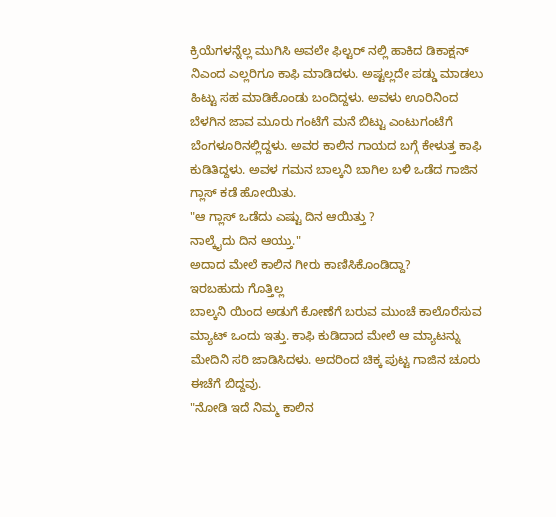ಕ್ರಿಯೆಗಳನ್ನೆಲ್ಲ ಮುಗಿಸಿ ಅವಲೇ ಫಿಲ್ಟರ್ ನಲ್ಲಿ ಹಾಕಿದ ಡಿಕಾಕ್ಷನ್ ನಿಎಂದ ಎಲ್ಲರಿಗೂ ಕಾಫಿ ಮಾಡಿದಳು. ಅಷ್ಟಲ್ಲದೇ ಪಡ್ಡು ಮಾಡಲು ಹಿಟ್ಟು ಸಹ ಮಾಡಿಕೊಂಡು ಬಂದಿದ್ದಳು. ಅವಳು ಊರಿನಿಂದ ಬೆಳಗಿನ ಜಾವ ಮೂರು ಗಂಟೆಗೆ ಮನೆ ಬಿಟ್ಟು ಎಂಟುಗಂಟೆಗೆ ಬೆಂಗಳೂರಿನಲ್ಲಿದ್ದಳು. ಅವರ ಕಾಲಿನ ಗಾಯದ ಬಗ್ಗೆ ಕೇಳುತ್ತ ಕಾಫಿ ಕುಡಿತಿದ್ದಳು. ಅವಳ ಗಮನ ಬಾಲ್ಕನಿ ಬಾಗಿಲ ಬಳಿ ಒಡೆದ ಗಾಜಿನ ಗ್ಲಾಸ್ ಕಡೆ ಹೋಯಿತು.
"ಆ ಗ್ಲಾಸ್ ಒಡೆದು ಎಷ್ಟು ದಿನ ಆಯಿತ್ತು ?
ನಾಲ್ಕೈದು ದಿನ ಆಯ್ತು."
ಅದಾದ ಮೇಲೆ ಕಾಲಿನ ಗೀರು ಕಾಣಿಸಿಕೊಂಡಿದ್ದಾ?
ಇರಬಹುದು ಗೊತ್ತಿಲ್ಲ
ಬಾಲ್ಕನಿ ಯಿಂದ ಅಡುಗೆ ಕೋಣೆಗೆ ಬರುವ ಮುಂಚೆ ಕಾಲೊರೆಸುವ ಮ್ಯಾಟ್ ಒಂದು ಇತ್ತು. ಕಾಫಿ ಕುಡಿದಾದ ಮೇಲೆ ಆ ಮ್ಯಾಟನ್ನು ಮೇದಿನಿ ಸರಿ ಜಾಡಿಸಿದಳು. ಅದರಿಂದ ಚಿಕ್ಕ ಪುಟ್ಟ ಗಾಜಿನ ಚೂರು ಈಚೆಗೆ ಬಿದ್ದವು.
"ನೋಡಿ ಇದೆ ನಿಮ್ಮ ಕಾಲಿನ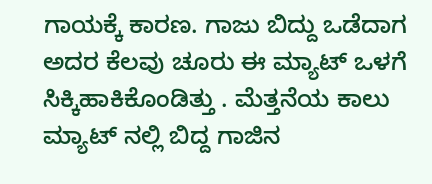ಗಾಯಕ್ಕೆ ಕಾರಣ. ಗಾಜು ಬಿದ್ದು ಒಡೆದಾಗ ಅದರ ಕೆಲವು ಚೂರು ಈ ಮ್ಯಾಟ್ ಒಳಗೆ ಸಿಕ್ಕಿಹಾಕಿಕೊಂಡಿತ್ತು . ಮೆತ್ತನೆಯ ಕಾಲು ಮ್ಯಾಟ್ ನಲ್ಲಿ ಬಿದ್ದ ಗಾಜಿನ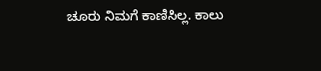ಚೂರು ನಿಮಗೆ ಕಾಣಿಸಿಲ್ಲ. ಕಾಲು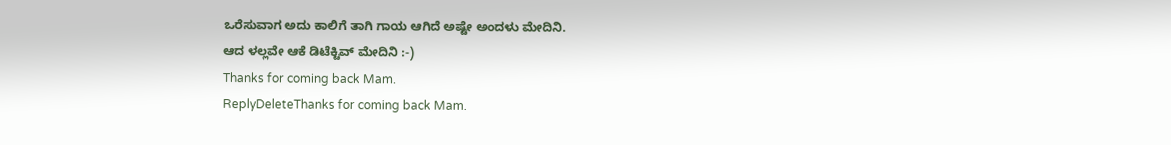ಒರೆಸುವಾಗ ಅದು ಕಾಲಿಗೆ ತಾಗಿ ಗಾಯ ಆಗಿದೆ ಅಷ್ಟೇ ಅಂದಳು ಮೇದಿನಿ.
ಆದ ಳಲ್ಲವೇ ಆಕೆ ಡಿಟೆಕ್ಟಿವ್ ಮೇದಿನಿ :-)
Thanks for coming back Mam.
ReplyDeleteThanks for coming back Mam.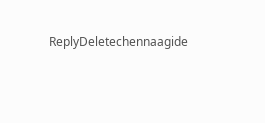ReplyDeletechennaagide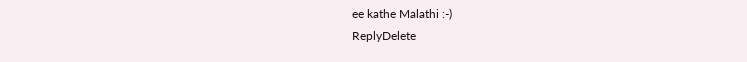ee kathe Malathi :-)
ReplyDelete